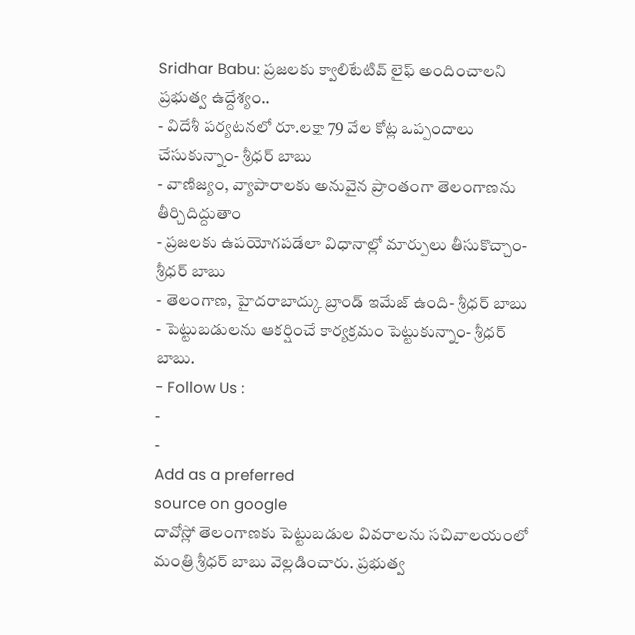Sridhar Babu: ప్రజలకు క్వాలిటేటివ్ లైఫ్ అందించాలని ప్రభుత్వ ఉద్దేశ్యం..
- విదేశీ పర్యటనలో రూ.లక్షా 79 వేల కోట్ల ఒప్పందాలు చేసుకున్నాం- శ్రీధర్ బాబు
- వాణిజ్యం, వ్యాపారాలకు అనువైన ప్రాంతంగా తెలంగాణను తీర్చిదిద్దుతాం
- ప్రజలకు ఉపయోగపడేలా విధానాల్లో మార్పులు తీసుకొచ్చాం- శ్రీధర్ బాబు
- తెలంగాణ, హైదరాబాద్కు బ్రాండ్ ఇమేజ్ ఉంది- శ్రీధర్ బాబు
- పెట్టుబడులను ఆకర్షించే కార్యక్రమం పెట్టుకున్నాం- శ్రీధర్ బాబు.
- Follow Us :
-
-
Add as a preferred
source on google
దావోస్లో తెలంగాణకు పెట్టుబడుల వివరాలను సచివాలయంలో మంత్రి శ్రీధర్ బాబు వెల్లడించారు. ప్రభుత్వ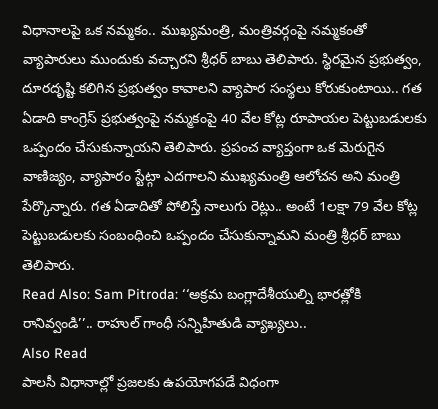విధానాలపై ఒక నమ్మకం.. ముఖ్యమంత్రి, మంత్రివర్గంపై నమ్మకంతో వ్యాపారులు ముందుకు వచ్చారని శ్రీధర్ బాబు తెలిపారు. స్థిరమైన ప్రభుత్వం, దూరదృష్టి కలిగిన ప్రభుత్వం కావాలని వ్యాపార సంస్థలు కోరుకుంటాయి.. గత ఏడాది కాంగ్రెస్ ప్రభుత్వంపై నమ్మకంపై 40 వేల కోట్ల రూపాయల పెట్టుబడులకు ఒప్పందం చేసుకున్నాయని తెలిపారు. ప్రపంచ వ్యాప్తంగా ఒక మెరుగైన వాణిజ్యం, వ్యాపారం స్టేట్గా ఎదగాలని ముఖ్యమంత్రి ఆలోచన అని మంత్రి పేర్కొన్నారు. గత ఏడాదితో పోలిస్తే నాలుగు రెట్లు.. అంటే 1లక్షా 79 వేల కోట్ల పెట్టుబడులకు సంబంధించి ఒప్పందం చేసుకున్నామని మంత్రి శ్రీధర్ బాబు తెలిపారు.
Read Also: Sam Pitroda: ‘‘అక్రమ బంగ్లాదేశీయుల్ని భారత్లోకి రానివ్వండి’’.. రాహుల్ గాంధీ సన్నిహితుడి వ్యాఖ్యలు..
Also Read
పాలసీ విధానాల్లో ప్రజలకు ఉపయోగపడే విధంగా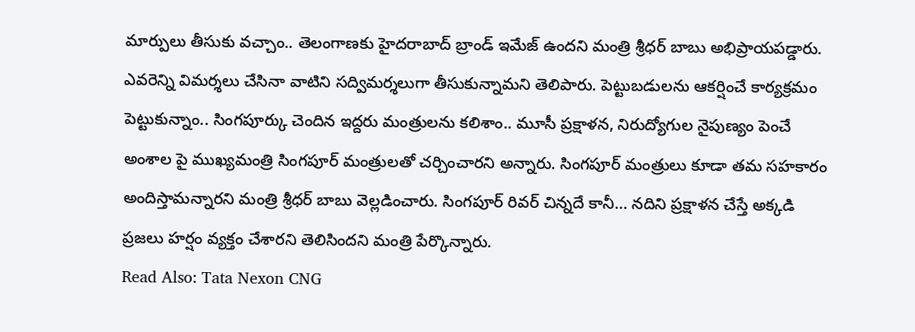మార్పులు తీసుకు వచ్చాం.. తెలంగాణకు హైదరాబాద్ బ్రాండ్ ఇమేజ్ ఉందని మంత్రి శ్రీధర్ బాబు అభిప్రాయపడ్డారు. ఎవరెన్ని విమర్శలు చేసినా వాటిని సద్విమర్శలుగా తీసుకున్నామని తెలిపారు. పెట్టుబడులను ఆకర్షించే కార్యక్రమం పెట్టుకున్నాం.. సింగపూర్కు చెందిన ఇద్దరు మంత్రులను కలిశాం.. మూసీ ప్రక్షాళన, నిరుద్యోగుల నైపుణ్యం పెంచే అంశాల పై ముఖ్యమంత్రి సింగపూర్ మంత్రులతో చర్చించారని అన్నారు. సింగపూర్ మంత్రులు కూడా తమ సహకారం అందిస్తామన్నారని మంత్రి శ్రీధర్ బాబు వెల్లడించారు. సింగపూర్ రివర్ చిన్నదే కానీ… నదిని ప్రక్షాళన చేస్తే అక్కడి ప్రజలు హర్షం వ్యక్తం చేశారని తెలిసిందని మంత్రి పేర్కొన్నారు.
Read Also: Tata Nexon CNG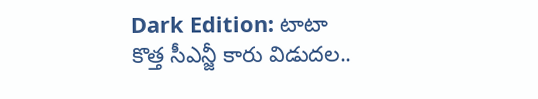Dark Edition: టాటా కొత్త సీఎన్జీ కారు విడుదల..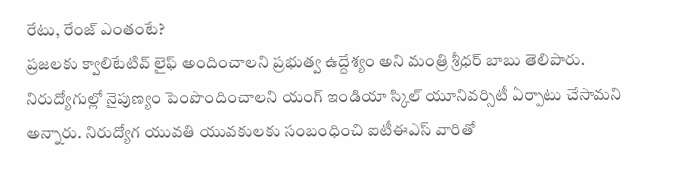రేటు, రేంజ్ ఎంతంటే?
ప్రజలకు క్వాలిటేటివ్ లైఫ్ అందించాలని ప్రభుత్వ ఉద్దేశ్యం అని మంత్రి శ్రీధర్ బాబు తెలిపారు. నిరుద్యోగుల్లో నైపుణ్యం పెంపొందించాలని యంగ్ ఇండియా స్కిల్ యూనివర్సిటీ ఏర్పాటు చేసామని అన్నారు. నిరుద్యోగ యువతి యువకులకు సంబంధించి ఐటీఈఎస్ వారితో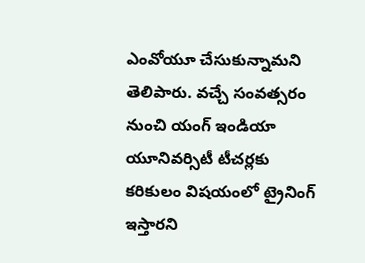ఎంవోయూ చేసుకున్నామని తెలిపారు. వచ్చే సంవత్సరం నుంచి యంగ్ ఇండియా యూనివర్సిటీ టీచర్లకు కరికులం విషయంలో ట్రైనింగ్ ఇస్తారని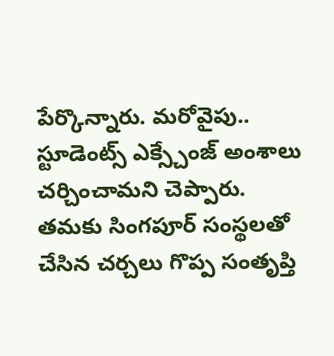పేర్కొన్నారు. మరోవైపు.. స్టూడెంట్స్ ఎక్స్చేంజ్ అంశాలు చర్చించామని చెప్పారు. తమకు సింగపూర్ సంస్థలతో చేసిన చర్చలు గొప్ప సంతృప్తి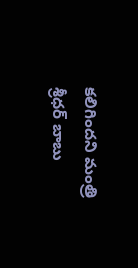కలిగిందని మంత్రి శ్రీధర్ బాబు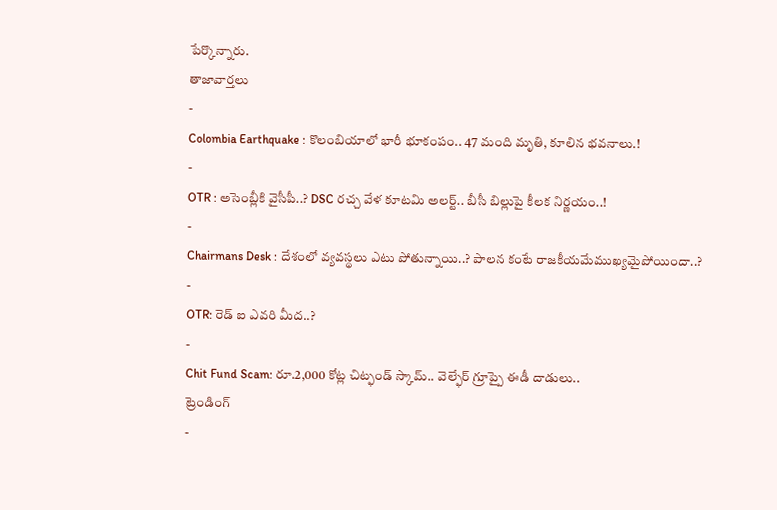పేర్కొన్నారు.
తాజావార్తలు
-
Colombia Earthquake : కొలంబియాలో భారీ భూకంపం.. 47 మంది మృతి, కూలిన భవనాలు.!
-
OTR : అసెంబ్లీకి వైసీపీ..? DSC రచ్చ వేళ కూటమి అలర్ట్.. బీసీ బిల్లుపై కీలక నిర్ణయం..!
-
Chairmans Desk : దేశంలో వ్యవస్థలు ఎటు పోతున్నాయి..? పాలన కంటే రాజకీయమేముఖ్యమైపోయిందా..?
-
OTR: రెడ్ ఐ ఎవరి మీద..?
-
Chit Fund Scam: రూ.2,000 కోట్ల చిట్ఫండ్ స్కామ్.. వెల్ఫేర్ గ్రూప్పై ఈడీ దాడులు..
ట్రెండింగ్
-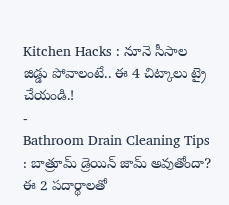Kitchen Hacks : నూనె సీసాల జిడ్డు పోవాలంటే.. ఈ 4 చిట్కాలు ట్రై చేయండి.!
-
Bathroom Drain Cleaning Tips : బాత్రూమ్ డ్రెయిన్ జామ్ అవుతోందా? ఈ 2 పదార్థాలతో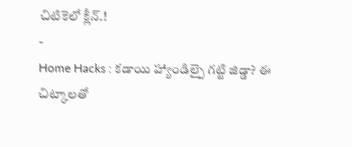చిటికెలో క్లీన్.!
-
Home Hacks : కడాయి హ్యాండిల్పై గట్టి జిడ్డా? ఈ చిట్కాలతో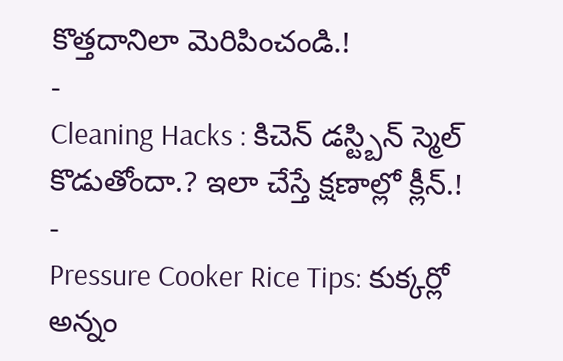కొత్తదానిలా మెరిపించండి.!
-
Cleaning Hacks : కిచెన్ డస్ట్బిన్ స్మెల్ కొడుతోందా.? ఇలా చేస్తే క్షణాల్లో క్లీన్.!
-
Pressure Cooker Rice Tips: కుక్కర్లో అన్నం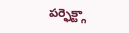పర్ఫెక్ట్గా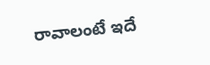రావాలంటే ఇదే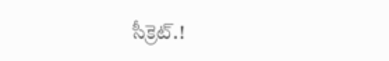సీక్రెట్.!